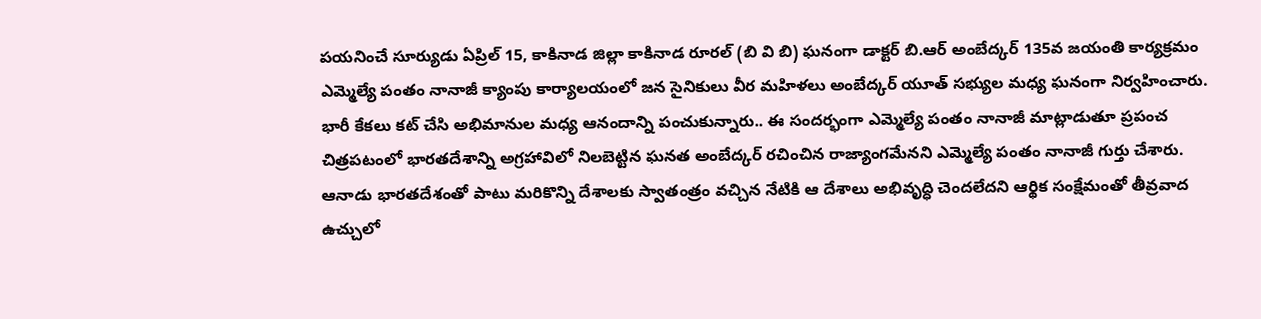పయనించే సూర్యుడు ఏప్రిల్ 15, కాకినాడ జిల్లా కాకినాడ రూరల్ (బి వి బి) ఘనంగా డాక్టర్ బి.ఆర్ అంబేద్కర్ 135వ జయంతి కార్యక్రమం ఎమ్మెల్యే పంతం నానాజీ క్యాంపు కార్యాలయంలో జన సైనికులు వీర మహిళలు అంబేద్కర్ యూత్ సభ్యుల మధ్య ఘనంగా నిర్వహించారు. భారీ కేకలు కట్ చేసి అభిమానుల మధ్య ఆనందాన్ని పంచుకున్నారు.. ఈ సందర్భంగా ఎమ్మెల్యే పంతం నానాజీ మాట్లాడుతూ ప్రపంచ చిత్రపటంలో భారతదేశాన్ని అగ్రహావిలో నిలబెట్టిన ఘనత అంబేద్కర్ రచించిన రాజ్యాంగమేనని ఎమ్మెల్యే పంతం నానాజీ గుర్తు చేశారు. ఆనాడు భారతదేశంతో పాటు మరికొన్ని దేశాలకు స్వాతంత్రం వచ్చిన నేటికి ఆ దేశాలు అభివృద్ధి చెందలేదని ఆర్థిక సంక్షేమంతో తీవ్రవాద ఉచ్చులో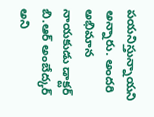పయనిస్తున్నాయని అన్నారు. అందరి అభిమాన నాయకుడు డాక్టర్ బి.ఆర్ అంబేద్కర్ అని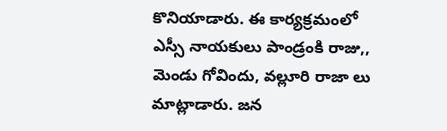కొనియాడారు. ఈ కార్యక్రమంలో ఎస్సీ నాయకులు పాండ్రంకి రాజు,, మెండు గోవిందు, వల్లూరి రాజా లు మాట్లాడారు. జన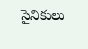సైనికులు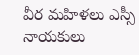వీర మహిళలు ఎస్సీ నాయకులు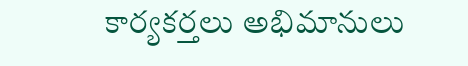కార్యకర్తలు అభిమానులు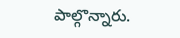పాల్గొన్నారు.